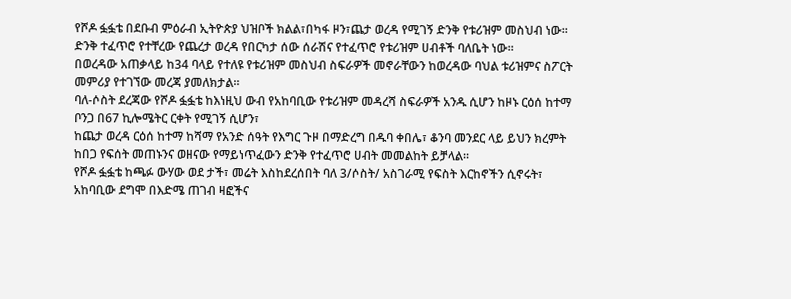የሾዶ ፏፏቴ በደቡብ ምዕራብ ኢትዮጵያ ህዝቦች ክልል፣በካፋ ዞን፣ጨታ ወረዳ የሚገኝ ድንቅ የቱሪዝም መስህብ ነው።
ድንቅ ተፈጥሮ የተቸረው የጨረታ ወረዳ የበርካታ ሰው ሰራሽና የተፈጥሮ የቱሪዝም ሀብቶች ባለቤት ነው።
በወረዳው አጠቃላይ ከ34 ባላይ የተለዩ የቱሪዝም መስህብ ስፍራዎች መኖራቸውን ከወረዳው ባህል ቱሪዝምና ስፖርት መምሪያ የተገኘው መረጃ ያመለክታል።
ባለ-ሶስት ደረጃው የሾዶ ፏፏቴ ከእነዚህ ውብ የአከባቢው የቱሪዝም መዳረሻ ስፍራዎች አንዱ ሲሆን ከዞኑ ርዕሰ ከተማ ቦንጋ በ67 ኪሎሜትር ርቀት የሚገኝ ሲሆን፣
ከጨታ ወረዳ ርዕሰ ከተማ ከሻማ የአንድ ሰዓት የእግር ጉዞ በማድረግ በዱባ ቀበሌ፣ ቆንባ መንደር ላይ ይህን ክረምት ከበጋ የፍሰት መጠኑንና ወዘናው የማይነጥፈውን ድንቅ የተፈጥሮ ሀብት መመልከት ይቻላል።
የሾዶ ፏፏቴ ከጫፉ ውሃው ወደ ታች፣ መሬት እስከደረሰበት ባለ 3/ሶስት/ አስገራሚ የፍስት እርከኖችን ሲኖሩት፣ አከባቢው ደግሞ በእድሜ ጠገብ ዛፎችና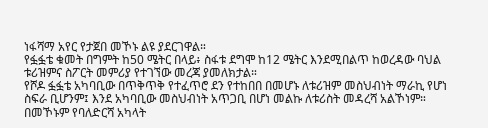ነፋሻማ አየር የታጀበ መኾኑ ልዩ ያደርገዋል።
የፏፏቴ ቁመት በግምት ከ50 ሜትር በላይ፥ ስፋቱ ደግሞ ከ12 ሜትር እንደሚበልጥ ከወረዳው ባህል ቱሪዝምና ስፖርት መምሪያ የተገኘው መረጃ ያመለክታል።
የሾዶ ፏፏቴ አካባቢው በጥቅጥቅ የተፈጥሮ ደን የተከበበ በመሆኑ ለቱሪዝም መስህብነት ማራኪ የሆነ ስፍራ ቢሆንም፤ እንደ አካባቢው መስህብነት አጥጋቢ በሆነ መልኩ ለቱሪስት መዳረሻ አልኾነም።
በመኾኑም የባለድርሻ አካላት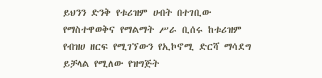ይህንን ድንቅ የቱሪዝም ሀብት በተገቢው የማስተዋወቅና የማልማት ሥራ ቢሰሩ ከቱሪዝም የብዝሀ ዘርፍ የሚገኘውን የኢኮኖሚ ድርሻ ማሳደግ ይቻላል የሚለው የዝግጅት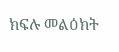ክፍሉ መልዕክት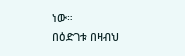ነው።
በዕድገቱ በዛብህ